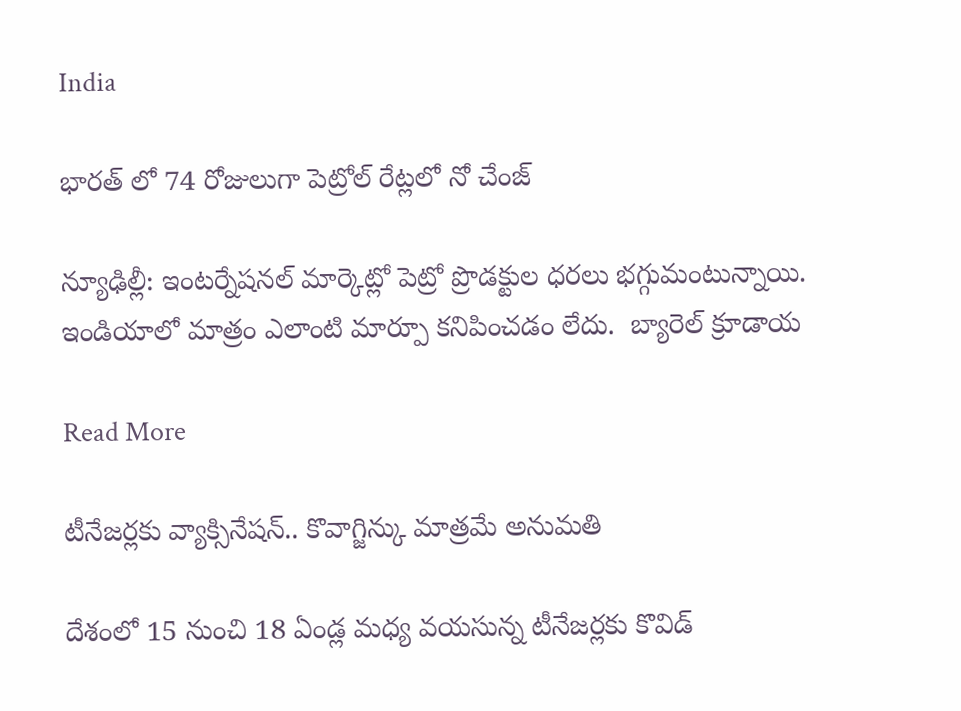India

భారత్ లో 74 రోజులుగా పెట్రోల్ రేట్లలో నో చేంజ్

న్యూఢిల్లీ: ఇంటర్నేషనల్ మార్కెట్లో పెట్రో ప్రొడక్టుల ధరలు భగ్గుమంటున్నాయి. ఇండియాలో మాత్రం ఎలాంటి మార్పూ కనిపించడం లేదు.  బ్యారెల్ క్రూడాయ

Read More

టీనేజర్లకు వ్యాక్సినేషన్.. కొవాగ్జిన్కు మాత్రమే అనుమతి

దేశంలో 15 నుంచి 18 ఏండ్ల మధ్య వయసున్న టీనేజర్లకు కొవిడ్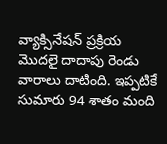వ్యాక్సినేషన్ ప్రక్రియ మొదలై దాదాపు రెండు వారాలు దాటింది. ఇప్పటికే సుమారు 94 శాతం మంది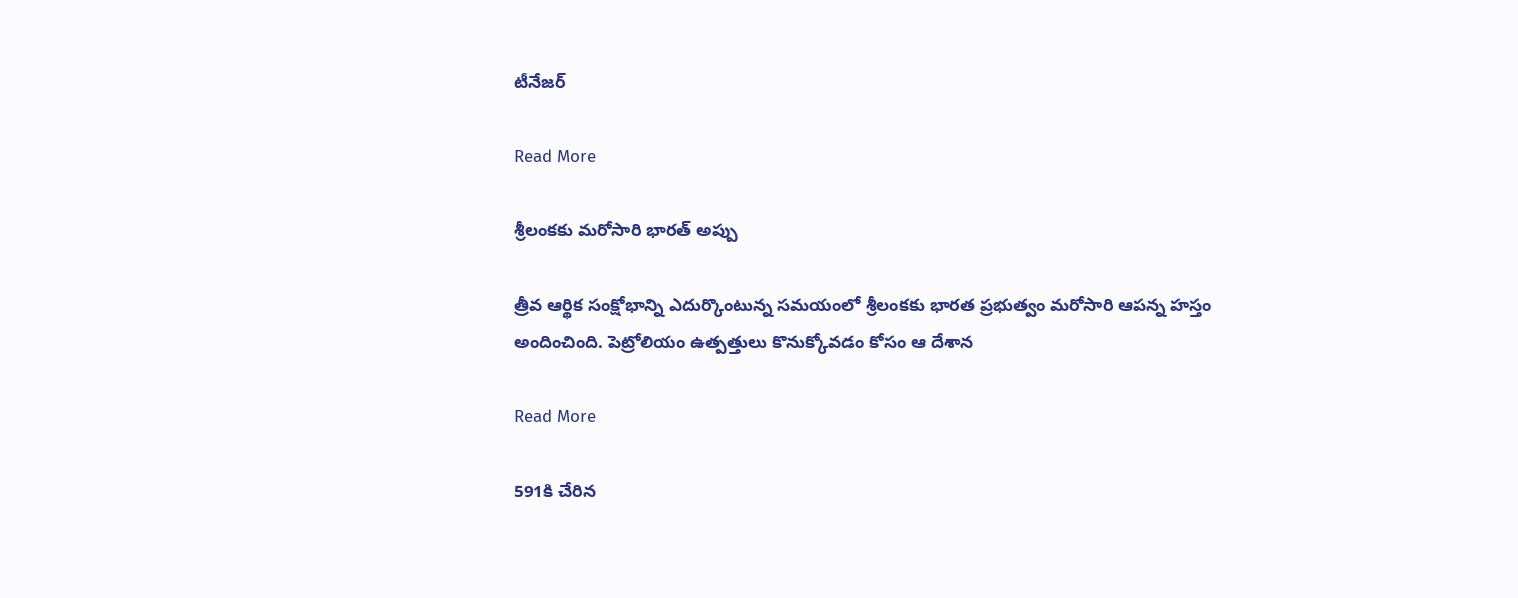టీనేజర్

Read More

శ్రీలంకకు మరోసారి భారత్ అప్పు

త్రీవ ఆర్థిక సంక్షోభాన్ని ఎదుర్కొంటున్న సమయంలో శ్రీలంకకు భారత ప్రభుత్వం మరోసారి ఆపన్న హస్తం అందించింది. పెట్రోలియం ఉత్పత్తులు కొనుక్కోవడం కోసం ఆ దేశాన

Read More

591కి చేరిన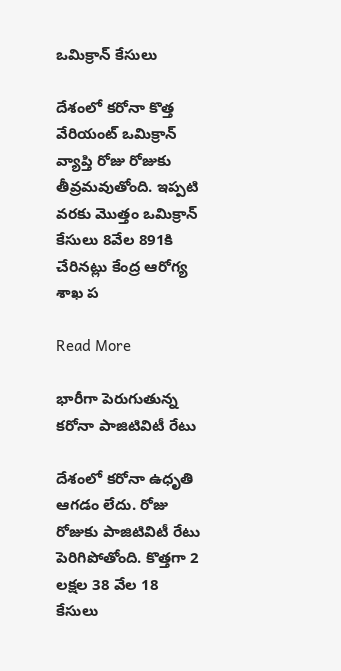ఒమిక్రాన్ కేసులు

దేశంలో కరోనా కొత్త వేరియంట్ ఒమిక్రాన్ వ్యాప్తి రోజు రోజుకు తీవ్రమవుతోంది. ఇప్పటి వరకు మొత్తం ఒమిక్రాన్ కేసులు 8వేల 891కి చేరినట్లు కేంద్ర ఆరోగ్య శాఖ ప

Read More

భారీగా పెరుగుతున్న కరోనా పాజిటివిటీ రేటు

దేశంలో కరోనా ఉధృతి ఆగడం లేదు. రోజు రోజుకు పాజిటివిటీ రేటు పెరిగిపోతోంది. కొత్తగా 2 లక్షల 38 వేల 18 కేసులు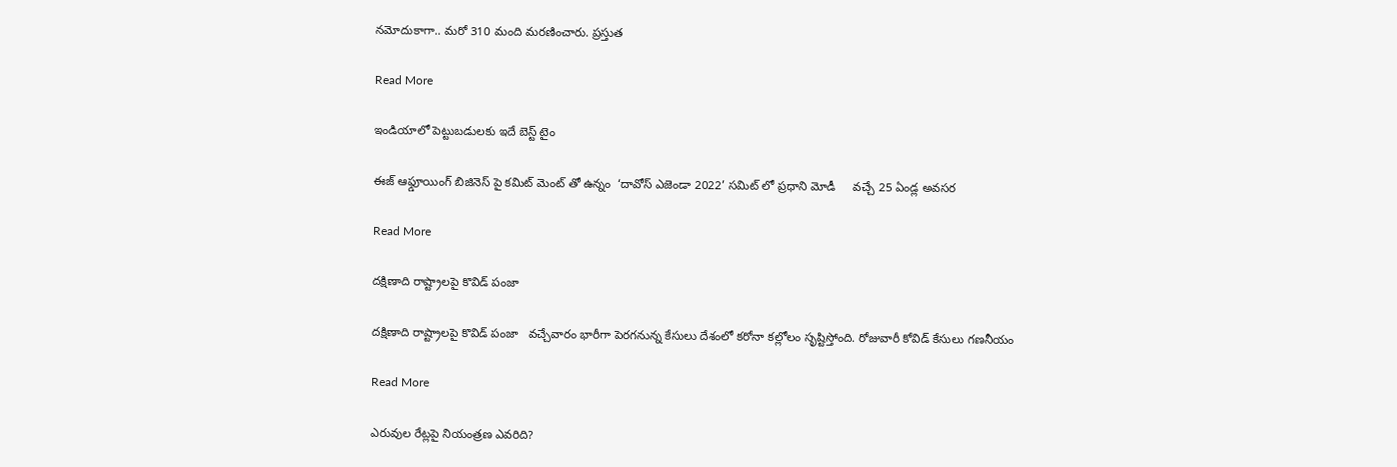నమోదుకాగా.. మరో 310 మంది మరణించారు. ప్రస్తుత

Read More

ఇండియాలో పెట్టుబడులకు ఇదే బెస్ట్ టైం

ఈజ్ ఆఫ్డూయింగ్ బిజినెస్ పై కమిట్ మెంట్ తో ఉన్నం  ‘దావోస్ ఎజెండా 2022’ సమిట్ లో ప్రధాని మోడీ     వచ్చే 25 ఏండ్ల అవసర

Read More

దక్షిణాది రాష్ట్రాలపై కొవిడ్ పంజా

దక్షిణాది రాష్ట్రాలపై కొవిడ్ పంజా   వచ్చేవారం భారీగా పెరగనున్న కేసులు దేశంలో కరోనా కల్లోలం సృష్టిస్తోంది. రోజువారీ కోవిడ్ కేసులు గణనీయం

Read More

ఎరువుల రేట్లపై నియంత్రణ ఎవరిది?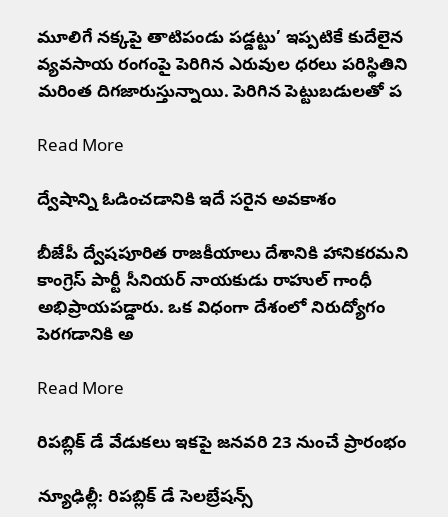మూలిగే నక్కపై తాటిపండు పడ్డట్టు’ ఇప్పటికే కుదేలైన వ్యవసాయ రంగంపై పెరిగిన ఎరువుల ధరలు పరిస్థితిని మరింత దిగజారుస్తున్నాయి. పెరిగిన పెట్టుబడులతో ప

Read More

ద్వేషాన్ని ఓడించడానికి ఇదే సరైన అవకాశం

బీజేపీ ద్వేషపూరిత రాజకీయాలు దేశానికి హానికరమని కాంగ్రెస్ పార్టీ సీనియర్ నాయకుడు రాహుల్ గాంధీ అభిప్రాయపడ్డారు. ఒక విధంగా దేశంలో నిరుద్యోగం పెరగడానికి అ

Read More

రిపబ్లిక్ డే వేడుకలు ఇకపై జనవరి 23 నుంచే ప్రారంభం

న్యూఢిల్లీ: రిపబ్లిక్ డే సెలబ్రేషన్స్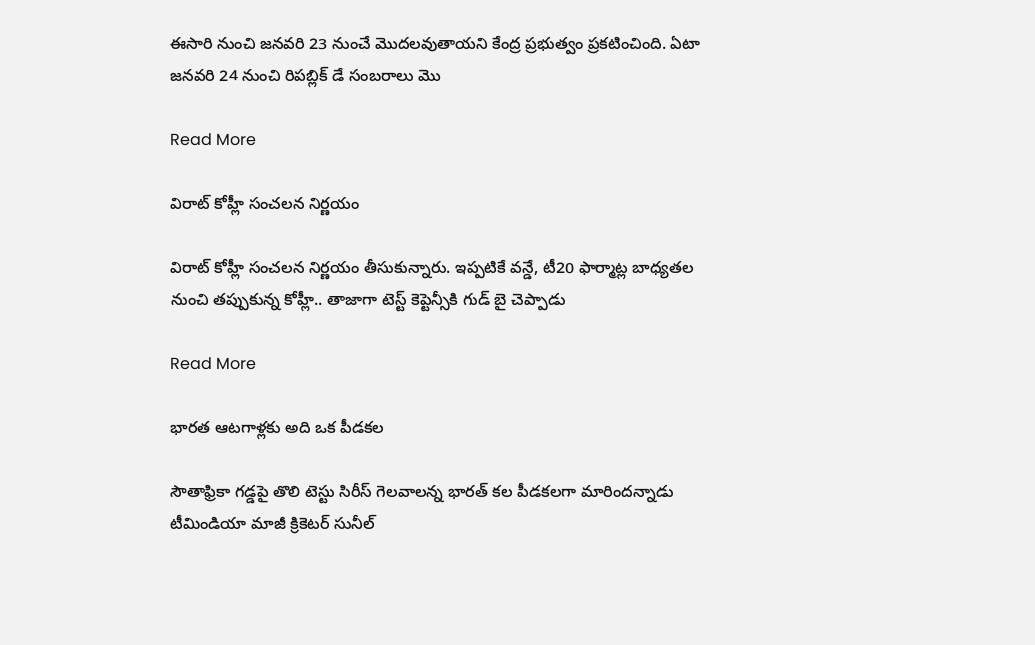ఈసారి నుంచి జనవరి 23 నుంచే మొదలవుతాయని కేంద్ర ప్రభుత్వం ప్రకటించింది. ఏటా జనవరి 24 నుంచి రిపబ్లిక్ డే సంబరాలు మొ

Read More

విరాట్ కోహ్లీ సంచలన నిర్ణయం

విరాట్ కోహ్లీ సంచలన నిర్ణయం తీసుకున్నారు. ఇప్పటికే వన్డే, టీ20 ఫార్మాట్ల బాధ్యతల నుంచి తప్పుకున్న కోహ్లీ.. తాజాగా టెస్ట్ కెప్టెన్సీకి గుడ్ బై చెప్పాడు

Read More

భారత ఆటగాళ్లకు అది ఒక పీడకల

సౌతాఫ్రికా గడ్డపై తొలి టెస్టు సిరీస్‌ గెలవాలన్న భారత్‌ కల పీడకలగా మారిందన్నాడు టీమిండియా మాజీ క్రికెటర్ సునీల్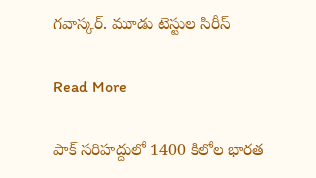గవాస్కర్. మూడు టెస్టుల సిరీస్

Read More

పాక్ సరిహద్దులో 1400 కిలోల భారత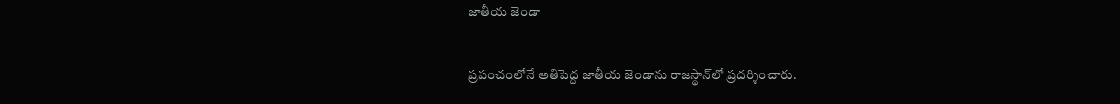జాతీయ జెండా

ప్రపంచంలోనే అతిపెద్ద జాతీయ జెండాను రాజస్థాన్‌లో ప్రదర్శించారు.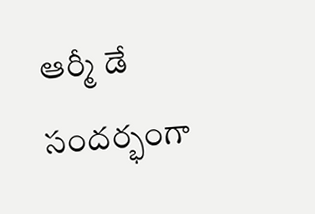ఆర్మీ డే సందర్భంగా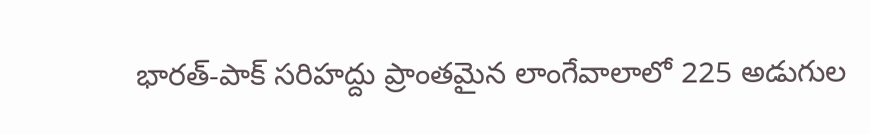భారత్-పాక్ సరిహద్దు ప్రాంతమైన లాంగేవాలాలో 225 అడుగుల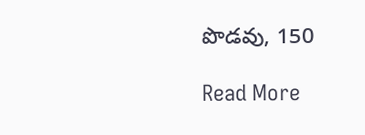పొడవు, 150

Read More